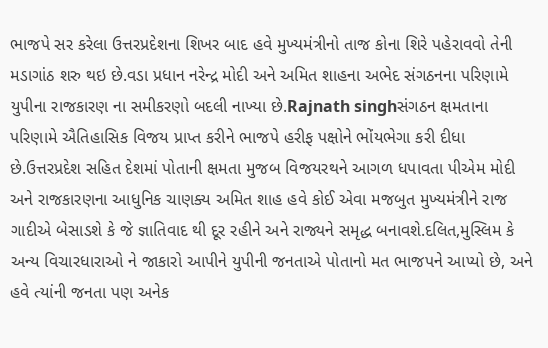ભાજપે સર કરેલા ઉત્તરપ્રદેશના શિખર બાદ હવે મુખ્યમંત્રીનો તાજ કોના શિરે પહેરાવવો તેની મડાગાંઠ શરુ થઇ છે.વડા પ્રધાન નરેન્દ્ર મોદી અને અમિત શાહના અભેદ સંગઠનના પરિણામે યુપીના રાજકારણ ના સમીકરણો બદલી નાખ્યા છે.Rajnath singhસંગઠન ક્ષમતાના પરિણામે ઐતિહાસિક વિજય પ્રાપ્ત કરીને ભાજપે હરીફ પક્ષોને ભોંયભેગા કરી દીધા છે.ઉત્તરપ્રદેશ સહિત દેશમાં પોતાની ક્ષમતા મુજબ વિજયરથને આગળ ધપાવતા પીએમ મોદી અને રાજકારણના આધુનિક ચાણક્ય અમિત શાહ હવે કોઈ એવા મજબુત મુખ્યમંત્રીને રાજ ગાદીએ બેસાડશે કે જે જ્ઞાતિવાદ થી દૂર રહીને અને રાજ્યને સમૃદ્ધ બનાવશે.દલિત,મુસ્લિમ કે અન્ય વિચારધારાઓ ને જાકારો આપીને યુપીની જનતાએ પોતાનો મત ભાજપને આપ્યો છે, અને હવે ત્યાંની જનતા પણ અનેક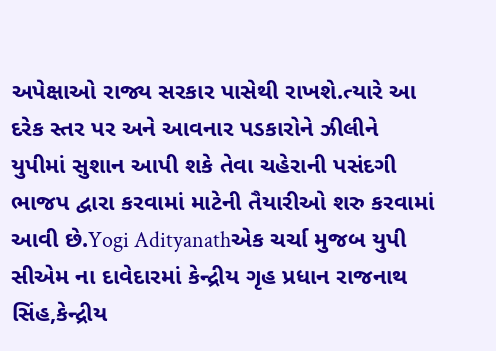અપેક્ષાઓ રાજ્ય સરકાર પાસેથી રાખશે.ત્યારે આ દરેક સ્તર પર અને આવનાર પડકારોને ઝીલીને યુપીમાં સુશાન આપી શકે તેવા ચહેરાની પસંદગી ભાજપ દ્વારા કરવામાં માટેની તૈયારીઓ શરુ કરવામાં આવી છે.Yogi Adityanathએક ચર્ચા મુજબ યુપી સીએમ ના દાવેદારમાં કેન્દ્રીય ગૃહ પ્રધાન રાજનાથ સિંહ,કેન્દ્રીય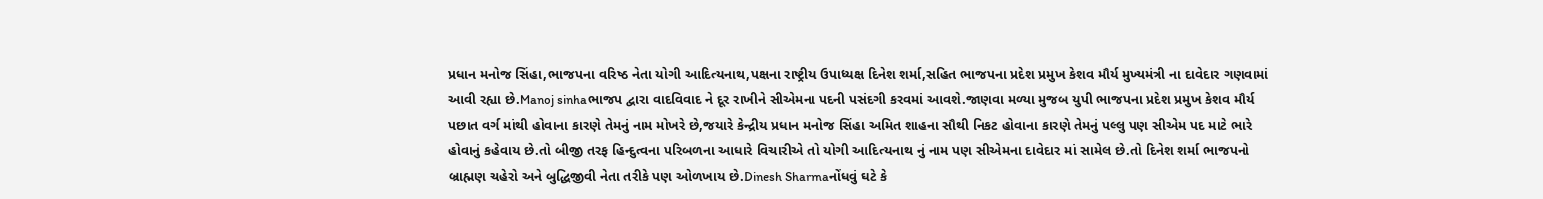પ્રધાન મનોજ સિંહા,ભાજપના વરિષ્ઠ નેતા યોગી આદિત્યનાથ,પક્ષના રાષ્ટ્રીય ઉપાધ્યક્ષ દિનેશ શર્મા,સહિત ભાજપના પ્રદેશ પ્રમુખ કેશવ મૌર્ય મુખ્યમંત્રી ના દાવેદાર ગણવામાં આવી રહ્યા છે.Manoj sinhaભાજપ દ્વારા વાદવિવાદ ને દૂર રાખીને સીએમના પદની પસંદગી કરવમાં આવશે.જાણવા મળ્યા મુજબ યુપી ભાજપના પ્રદેશ પ્રમુખ કેશવ મૌર્ય પછાત વર્ગ માંથી હોવાના કારણે તેમનું નામ મોખરે છે,જયારે કેન્દ્રીય પ્રધાન મનોજ સિંહા અમિત શાહના સૌથી નિકટ હોવાના કારણે તેમનું પલ્લુ પણ સીએમ પદ માટે ભારે હોવાનું કહેવાય છે.તો બીજી તરફ હિન્દુત્વના પરિબળના આધારે વિચારીએ તો યોગી આદિત્યનાથ નું નામ પણ સીએમના દાવેદાર માં સામેલ છે.તો દિનેશ શર્મા ભાજપનો બ્રાહ્મણ ચહેરો અને બુદ્ધિજીવી નેતા તરીકે પણ ઓળખાય છે.Dinesh Sharmaનોંધવું ઘટે કે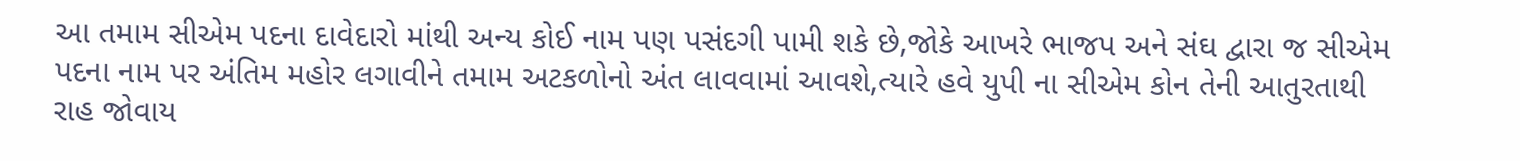આ તમામ સીએમ પદના દાવેદારો માંથી અન્ય કોઈ નામ પણ પસંદગી પામી શકે છે,જોકે આખરે ભાજપ અને સંઘ દ્વારા જ સીએમ પદના નામ પર અંતિમ મહોર લગાવીને તમામ અટકળોનો અંત લાવવામાં આવશે,ત્યારે હવે યુપી ના સીએમ કોન તેની આતુરતાથી રાહ જોવાય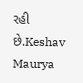રહી છે.Keshav Maurya